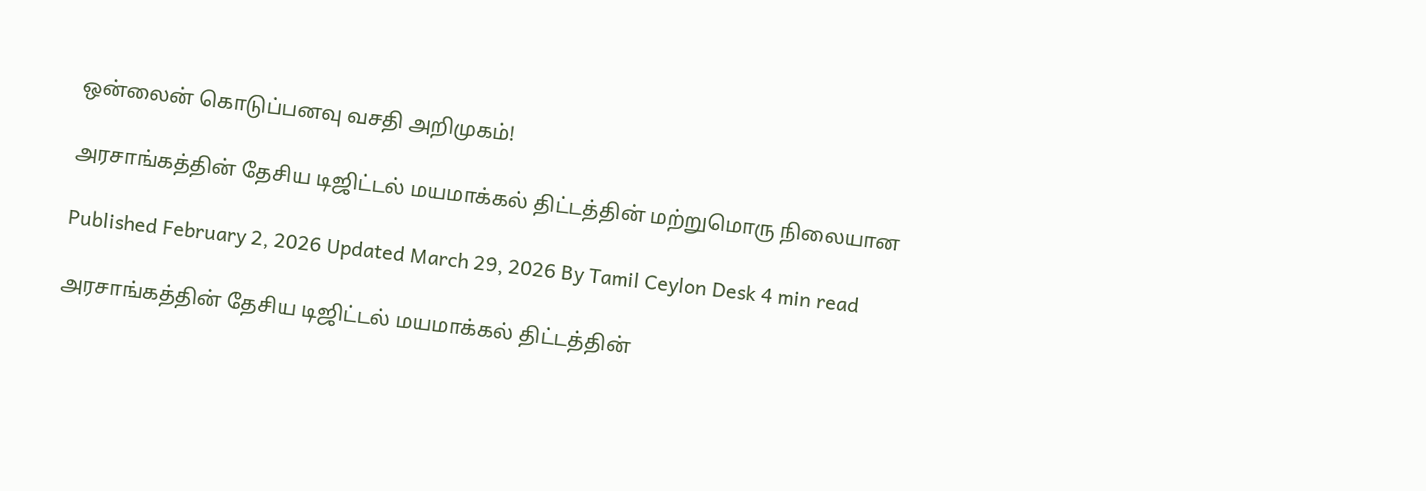ஒன்லைன் கொடுப்பனவு வசதி அறிமுகம்!

அரசாங்கத்தின் தேசிய டிஜிட்டல் மயமாக்கல் திட்டத்தின் மற்றுமொரு நிலையான

Published February 2, 2026 Updated March 29, 2026 By Tamil Ceylon Desk 4 min read

அரசாங்கத்தின் தேசிய டிஜிட்டல் மயமாக்கல் திட்டத்தின்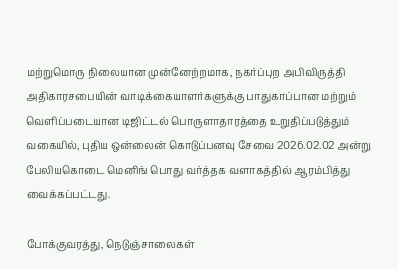மற்றுமொரு நிலையான முன்னேற்றமாக, நகர்ப்புற அபிவிருத்தி அதிகாரசபையின் வாடிக்கையாளர்களுக்கு பாதுகாப்பான மற்றும் வெளிப்படையான டிஜிட்டல் பொருளாதாரத்தை உறுதிப்படுத்தும் வகையில், புதிய ஒன்லைன் கொடுப்பனவு சேவை 2026.02.02 அன்று பேலியகொடை மெனிங் பொது வர்த்தக வளாகத்தில் ஆரம்பித்து வைக்கப்பட்டது.

போக்குவரத்து, நெடுஞ்சாலைகள்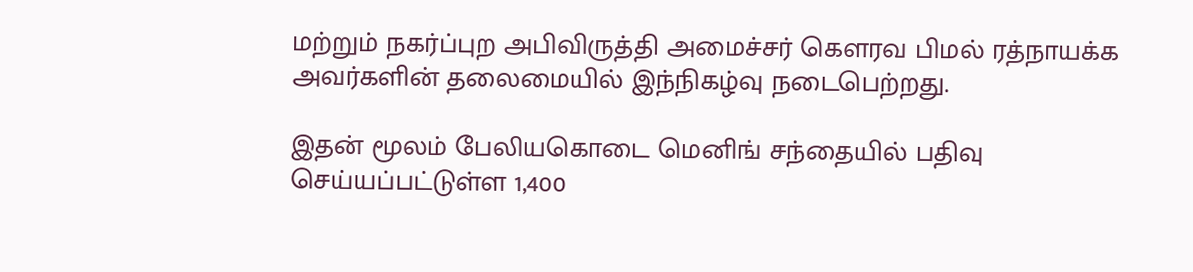மற்றும் நகர்ப்புற அபிவிருத்தி அமைச்சர் கௌரவ பிமல் ரத்நாயக்க அவர்களின் தலைமையில் இந்நிகழ்வு நடைபெற்றது.

இதன் மூலம் பேலியகொடை மெனிங் சந்தையில் பதிவு செய்யப்பட்டுள்ள 1,400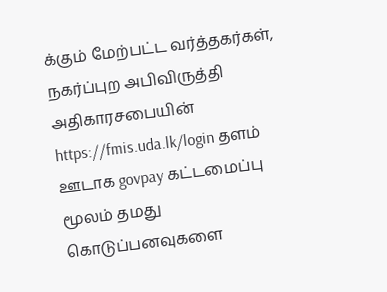க்கும் மேற்பட்ட வர்த்தகர்கள், நகர்ப்புற அபிவிருத்தி அதிகாரசபையின் https://fmis.uda.lk/login தளம் ஊடாக govpay கட்டமைப்பு மூலம் தமது கொடுப்பனவுகளை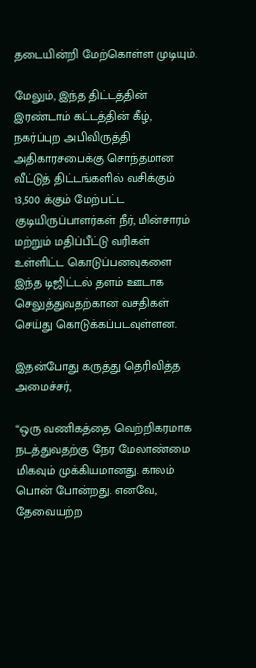தடையின்றி மேற்கொள்ள முடியும்.

மேலும், இந்த திட்டத்தின் இரண்டாம் கட்டத்தின் கீழ், நகர்ப்புற அபிவிருத்தி அதிகாரசபைக்கு சொந்தமான வீட்டுத் திட்டங்களில் வசிக்கும் 13,500 க்கும் மேற்பட்ட குடியிருப்பாளர்கள் நீர், மின்சாரம் மற்றும் மதிப்பீட்டு வரிகள் உள்ளிட்ட கொடுப்பனவுகளை இந்த டிஜிட்டல் தளம் ஊடாக செலுத்துவதற்கான வசதிகள் செய்து கொடுக்கப்படவுள்ளன.

இதன்போது கருத்து தெரிவித்த அமைச்சர்,

“ஒரு வணிகத்தை வெற்றிகரமாக நடத்துவதற்கு நேர மேலாண்மை மிகவும் முக்கியமானது. காலம் பொன் போன்றது. எனவே, தேவையற்ற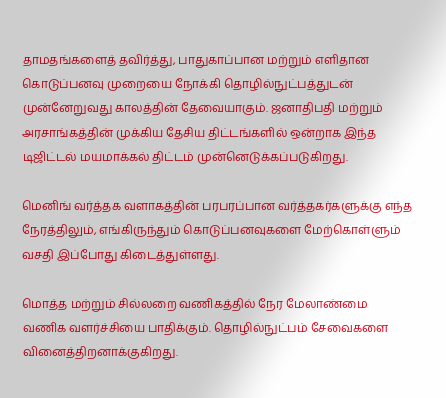தாமதங்களைத் தவிர்த்து, பாதுகாப்பான மற்றும் எளிதான கொடுப்பனவு முறையை நோக்கி தொழில்நுட்பத்துடன் முன்னேறுவது காலத்தின் தேவையாகும். ஜனாதிபதி மற்றும் அரசாங்கத்தின் முக்கிய தேசிய திட்டங்களில் ஒன்றாக இந்த டிஜிட்டல் மயமாக்கல் திட்டம் முன்னெடுக்கப்படுகிறது.

மெனிங் வர்த்தக வளாகத்தின் பரபரப்பான வர்த்தகர்களுக்கு எந்த நேரத்திலும், எங்கிருந்தும் கொடுப்பனவுகளை மேற்கொள்ளும் வசதி இப்போது கிடைத்துள்ளது.

மொத்த மற்றும் சில்லறை வணிகத்தில் நேர மேலாண்மை வணிக வளர்ச்சியை பாதிக்கும். தொழில்நுட்பம் சேவைகளை வினைத்திறனாக்குகிறது.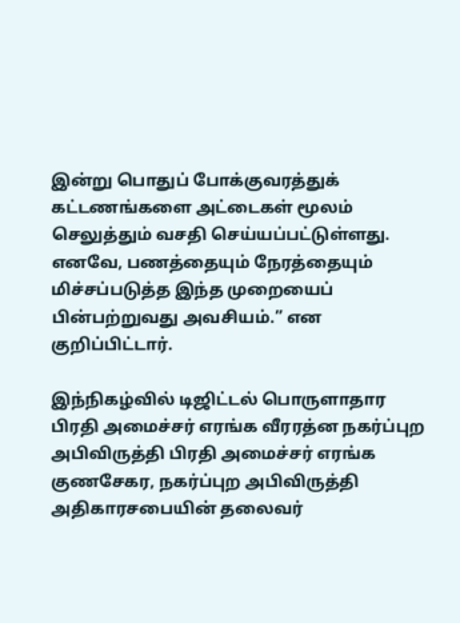இன்று பொதுப் போக்குவரத்துக் கட்டணங்களை அட்டைகள் மூலம் செலுத்தும் வசதி செய்யப்பட்டுள்ளது. எனவே, பணத்தையும் நேரத்தையும் மிச்சப்படுத்த இந்த முறையைப் பின்பற்றுவது அவசியம்.” என குறிப்பிட்டார்.

இந்நிகழ்வில் டிஜிட்டல் பொருளாதார பிரதி அமைச்சர் எரங்க வீரரத்ன நகர்ப்புற அபிவிருத்தி பிரதி அமைச்சர் எரங்க குணசேகர, நகர்ப்புற அபிவிருத்தி அதிகாரசபையின் தலைவர்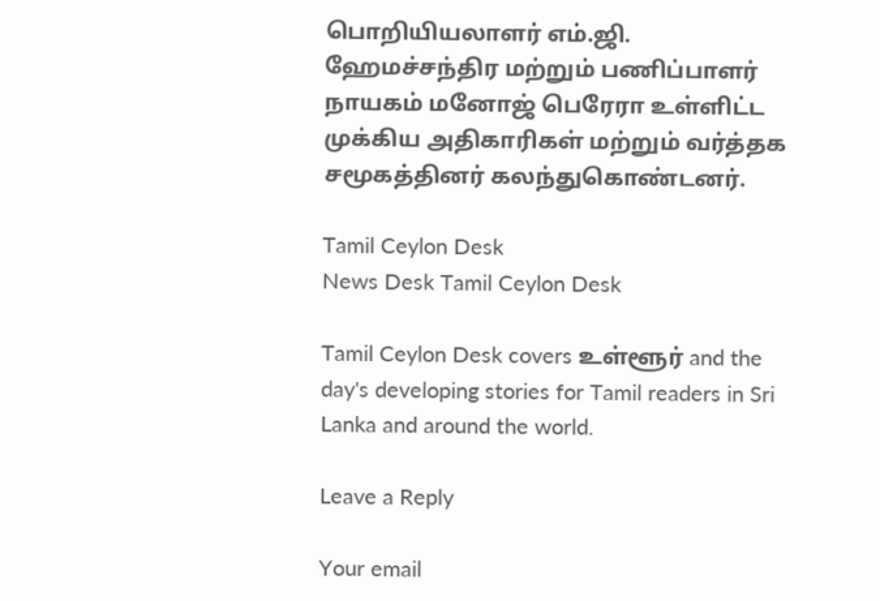பொறியியலாளர் எம்.ஜி. ஹேமச்சந்திர மற்றும் பணிப்பாளர் நாயகம் மனோஜ் பெரேரா உள்ளிட்ட முக்கிய அதிகாரிகள் மற்றும் வர்த்தக சமூகத்தினர் கலந்துகொண்டனர்.

Tamil Ceylon Desk
News Desk Tamil Ceylon Desk

Tamil Ceylon Desk covers உள்ளூர் and the day's developing stories for Tamil readers in Sri Lanka and around the world.

Leave a Reply

Your email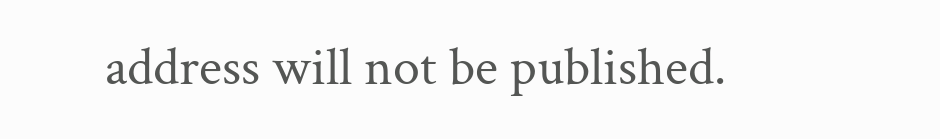address will not be published.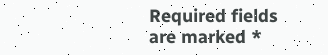Required fields are marked *